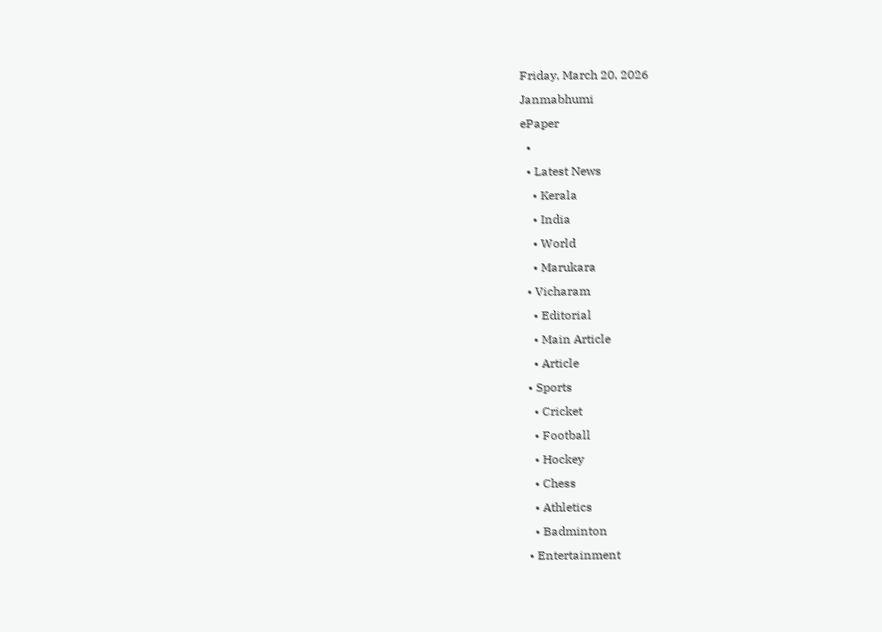Friday, March 20, 2026
Janmabhumi
ePaper
  •
  • Latest News
    • Kerala
    • India
    • World
    • Marukara
  • Vicharam
    • Editorial
    • Main Article
    • Article
  • Sports
    • Cricket
    • Football
    • Hockey
    • Chess
    • Athletics
    • Badminton
  • Entertainment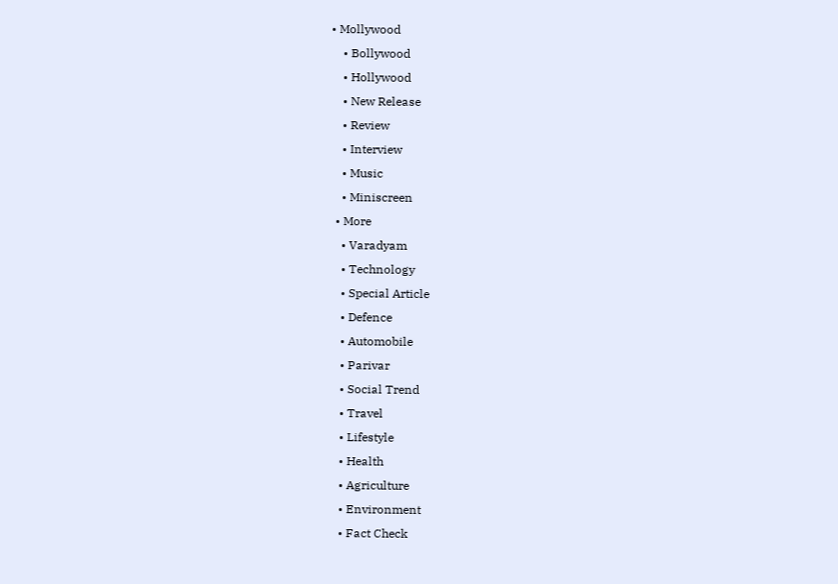• Mollywood
    • Bollywood
    • Hollywood
    • New Release
    • Review
    • Interview
    • Music
    • Miniscreen
  • More
    • Varadyam
    • Technology
    • Special Article
    • Defence
    • Automobile
    • Parivar
    • Social Trend
    • Travel
    • Lifestyle
    • Health
    • Agriculture
    • Environment
    • Fact Check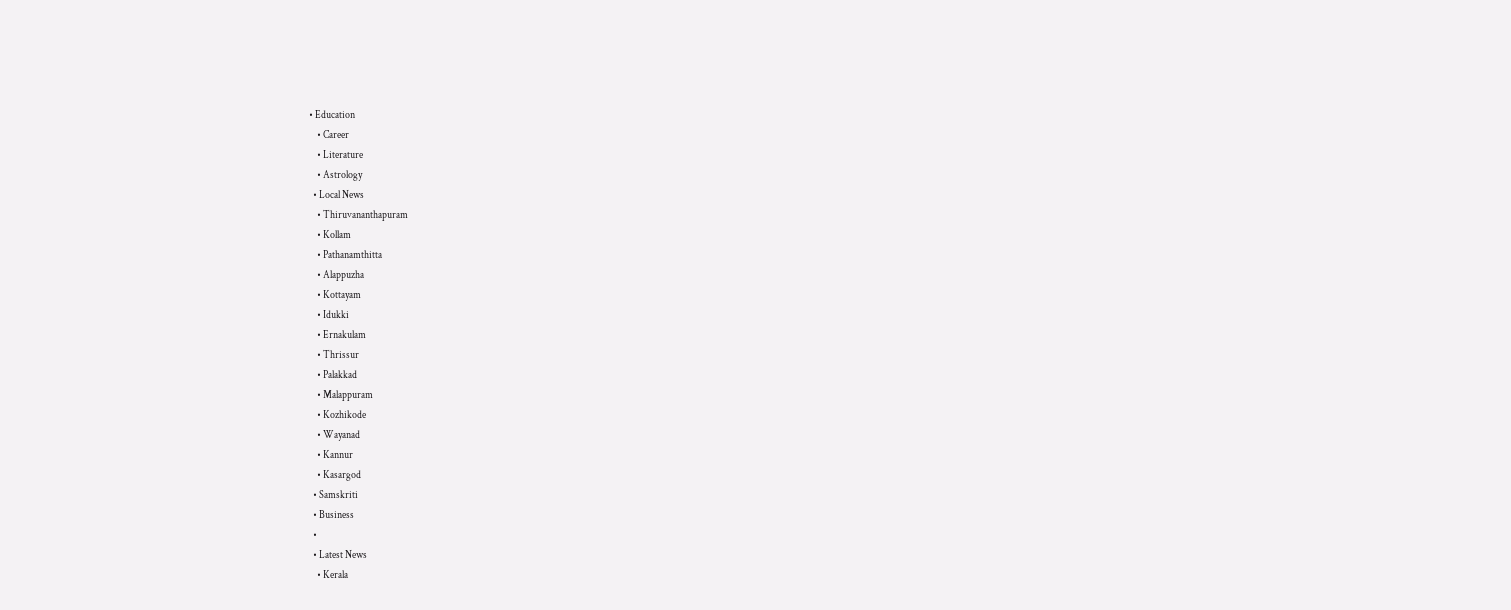• Education
    • Career
    • Literature
    • Astrology
  • Local News
    • Thiruvananthapuram
    • Kollam
    • Pathanamthitta
    • Alappuzha
    • Kottayam
    • Idukki
    • Ernakulam
    • Thrissur
    • Palakkad
    • Malappuram
    • Kozhikode
    • Wayanad
    • Kannur
    • Kasargod
  • Samskriti
  • Business
  •
  • Latest News
    • Kerala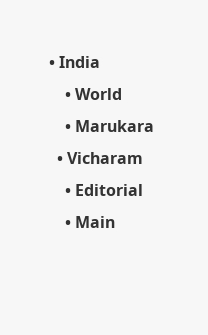• India
    • World
    • Marukara
  • Vicharam
    • Editorial
    • Main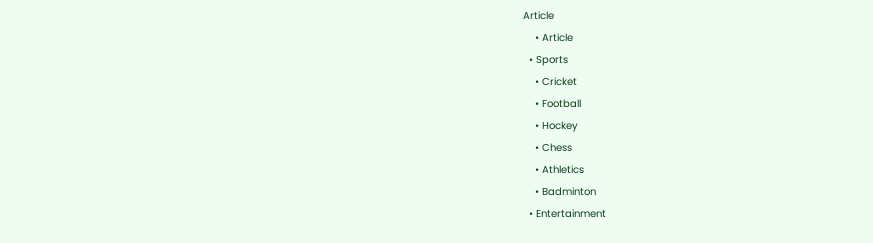Article
    • Article
  • Sports
    • Cricket
    • Football
    • Hockey
    • Chess
    • Athletics
    • Badminton
  • Entertainment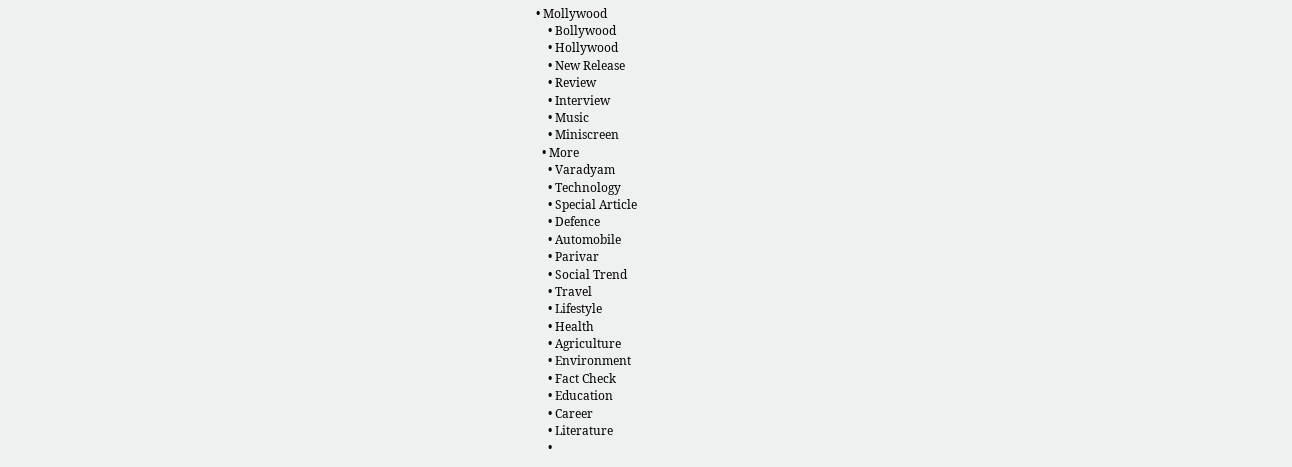• Mollywood
    • Bollywood
    • Hollywood
    • New Release
    • Review
    • Interview
    • Music
    • Miniscreen
  • More
    • Varadyam
    • Technology
    • Special Article
    • Defence
    • Automobile
    • Parivar
    • Social Trend
    • Travel
    • Lifestyle
    • Health
    • Agriculture
    • Environment
    • Fact Check
    • Education
    • Career
    • Literature
    •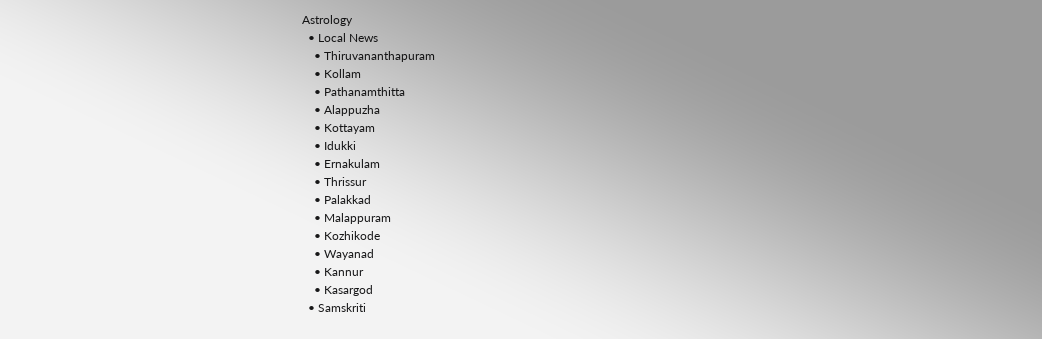Astrology
  • Local News
    • Thiruvananthapuram
    • Kollam
    • Pathanamthitta
    • Alappuzha
    • Kottayam
    • Idukki
    • Ernakulam
    • Thrissur
    • Palakkad
    • Malappuram
    • Kozhikode
    • Wayanad
    • Kannur
    • Kasargod
  • Samskriti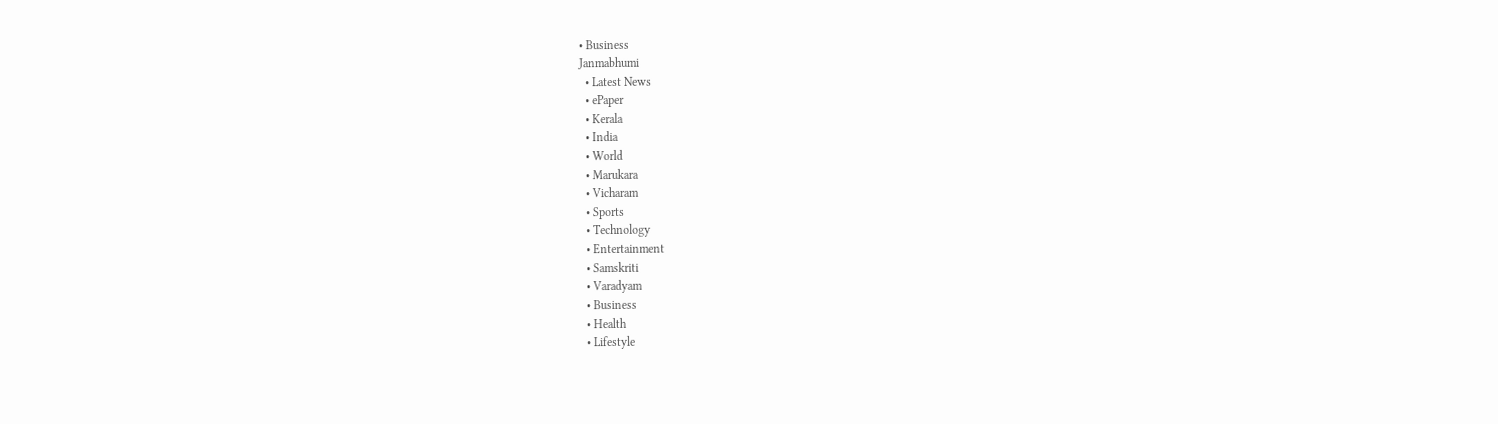• Business
Janmabhumi
  • Latest News
  • ePaper
  • Kerala
  • India
  • World
  • Marukara
  • Vicharam
  • Sports
  • Technology
  • Entertainment
  • Samskriti
  • Varadyam
  • Business
  • Health
  • Lifestyle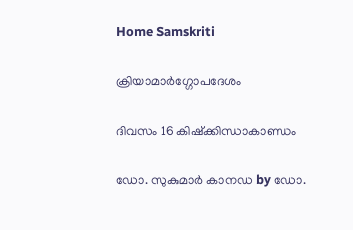Home Samskriti

ക്രിയാമാർഗ്ഗോപദേശം

ദിവസം 16 കിഷ്ക്കിന്ധാകാണ്ഡം

ഡോ. സുകുമാര്‍ കാനഡ by ഡോ.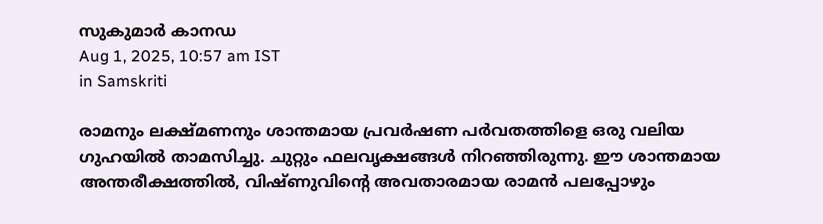സുകുമാര്‍ കാനഡ
Aug 1, 2025, 10:57 am IST
in Samskriti

രാമനും ലക്ഷ്മണനും ശാന്തമായ പ്രവർഷണ പർവതത്തിളെ ഒരു വലിയ ഗുഹയിൽ താമസിച്ചു. ചുറ്റും ഫലവൃക്ഷങ്ങൾ നിറഞ്ഞിരുന്നു. ഈ ശാന്തമായ അന്തരീക്ഷത്തിൽ, വിഷ്ണുവിന്റെ അവതാരമായ രാമൻ പലപ്പോഴും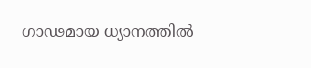ഗാഢമായ ധ്യാനത്തിൽ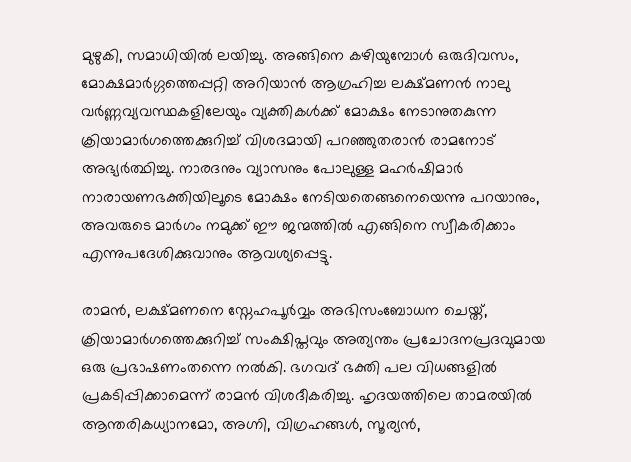മുഴുകി, സമാധിയിൽ ലയിച്ചു. അങ്ങിനെ കഴിയുമ്പോൾ ഒരുദിവസം, മോക്ഷമാർഗ്ഗത്തെപ്പറ്റി അറിയാൻ ആഗ്രഹിച്ച ലക്ഷ്മണൻ നാലു വർണ്ണവ്യവസ്ഥകളിലേയും വ്യക്തികൾക്ക് മോക്ഷം നേടാനുതകുന്ന ക്രിയാമാർഗത്തെക്കുറിച്ച് വിശദമായി പറഞ്ഞുതരാൻ രാമനോട് അഭ്യർത്ഥിച്ചു. നാരദനും വ്യാസനും പോലുള്ള മഹർഷിമാർ നാരായണഭക്തിയിലൂടെ മോക്ഷം നേടിയതെങ്ങനെയെന്നു പറയാനും, അവരുടെ മാർഗം നമുക്ക് ഈ ജന്മത്തിൽ എങ്ങിനെ സ്വീകരിക്കാം എന്നുപദേശിക്കുവാനും ആവശ്യപ്പെട്ടു.

രാമൻ, ലക്ഷ്മണനെ സ്നേഹപൂർവ്വം അഭിസംബോധന ചെയ്ത്, ക്രിയാമാർഗത്തെക്കുറിച്ച് സംക്ഷിപ്തവും അത്യന്തം പ്രചോദനപ്രദവുമായ ഒരു പ്രഭാഷണംതന്നെ നൽകി. ഭഗവദ് ഭക്തി പല വിധങ്ങളിൽ പ്രകടിപ്പിക്കാമെന്ന് രാമൻ വിശദീകരിച്ചു. ഹൃദയത്തിലെ താമരയിൽ ആന്തരികധ്യാനമോ, അഗ്നി, വിഗ്രഹങ്ങൾ, സൂര്യൻ,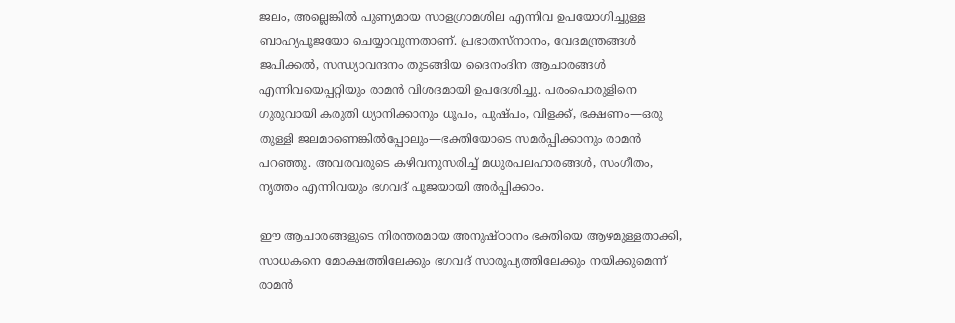ജലം, അല്ലെങ്കിൽ പുണ്യമായ സാളഗ്രാമശില എന്നിവ ഉപയോഗിച്ചുള്ള ബാഹ്യപൂജയോ ചെയ്യാവുന്നതാണ്. പ്രഭാതസ്നാനം, വേദമന്ത്രങ്ങൾ ജപിക്കൽ, സന്ധ്യാവന്ദനം തുടങ്ങിയ ദൈനംദിന ആചാരങ്ങൾ എന്നിവയെപ്പറ്റിയും രാമൻ വിശദമായി ഉപദേശിച്ചു. പരംപൊരുളിനെ ഗുരുവായി കരുതി ധ്യാനിക്കാനും ധൂപം, പുഷ്പം, വിളക്ക്, ഭക്ഷണം—ഒരു തുള്ളി ജലമാണെങ്കിൽപ്പോലും—ഭക്തിയോടെ സമർപ്പിക്കാനും രാമൻ പറഞ്ഞു. അവരവരുടെ കഴിവനുസരിച്ച് മധുരപലഹാരങ്ങൾ, സംഗീതം, നൃത്തം എന്നിവയും ഭഗവദ് പൂജയായി അർപ്പിക്കാം.

ഈ ആചാരങ്ങളുടെ നിരന്തരമായ അനുഷ്ഠാനം ഭക്തിയെ ആഴമുള്ളതാക്കി, സാധകനെ മോക്ഷത്തിലേക്കും ഭഗവദ് സാരൂപ്യത്തിലേക്കും നയിക്കുമെന്ന് രാമൻ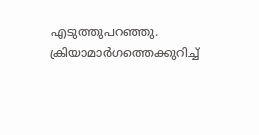എടുത്തുപറഞ്ഞു. ക്രിയാമാർഗത്തെക്കുറിച്ച്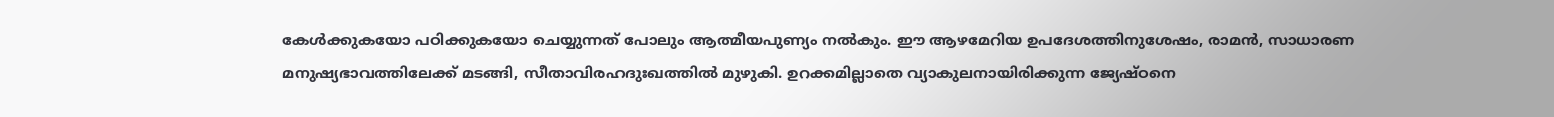കേൾക്കുകയോ പഠിക്കുകയോ ചെയ്യുന്നത് പോലും ആത്മീയപുണ്യം നൽകും. ഈ ആഴമേറിയ ഉപദേശത്തിനുശേഷം, രാമൻ, സാധാരണ മനുഷ്യഭാവത്തിലേക്ക് മടങ്ങി, സീതാവിരഹദുഃഖത്തിൽ മുഴുകി. ഉറക്കമില്ലാതെ വ്യാകുലനായിരിക്കുന്ന ജ്യേഷ്ഠനെ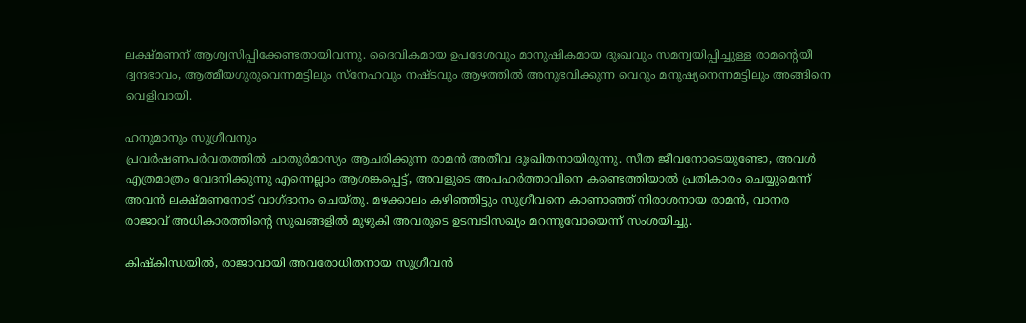ലക്ഷ്മണന് ആശ്വസിപ്പിക്കേണ്ടതായിവന്നു. ദൈവികമായ ഉപദേശവും മാനുഷികമായ ദുഃഖവും സമന്വയിപ്പിച്ചുള്ള രാമന്റെയീ ദ്വന്ദഭാവം, ആത്മീയഗുരുവെന്നമട്ടിലും സ്നേഹവും നഷ്ടവും ആഴത്തിൽ അനുഭവിക്കുന്ന വെറും മനുഷ്യനെന്നമട്ടിലും അങ്ങിനെ വെളിവായി.

ഹനുമാനും സുഗ്രീവനും
പ്രവർഷണപർവതത്തിൽ ചാതുർമാസ്യം ആചരിക്കുന്ന രാമൻ അതീവ ദുഃഖിതനായിരുന്നു. സീത ജീവനോടെയുണ്ടോ, അവൾ എത്രമാത്രം വേദനിക്കുന്നു എന്നെല്ലാം ആശങ്കപ്പെട്ട്, അവളുടെ അപഹർത്താവിനെ കണ്ടെത്തിയാൽ പ്രതികാരം ചെയ്യുമെന്ന് അവൻ ലക്ഷ്മണനോട് വാഗ്ദാനം ചെയ്തു. മഴക്കാലം കഴിഞ്ഞിട്ടും സുഗ്രീവനെ കാണാഞ്ഞ് നിരാശനായ രാമൻ, വാനര രാജാവ് അധികാരത്തിന്റെ സുഖങ്ങളിൽ മുഴുകി അവരുടെ ഉടമ്പടിസഖ്യം മറന്നുവോയെന്ന് സംശയിച്ചു.

കിഷ്കിന്ധയിൽ, രാജാവായി അവരോധിതനായ സുഗ്രീവൻ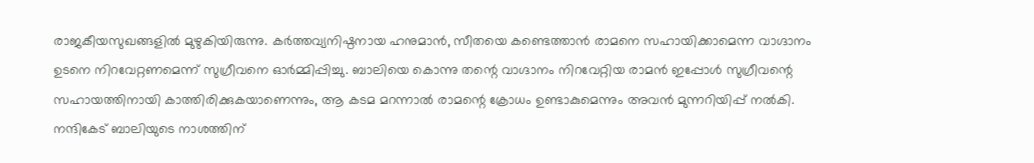രാജകീയസുഖങ്ങളിൽ മുഴുകിയിരുന്നു. കർത്തവ്യനിഷ്ഠനായ ഹനുമാൻ, സീതയെ കണ്ടെത്താൻ രാമനെ സഹായിക്കാമെന്ന വാഗ്ദാനം ഉടനെ നിറവേറ്റണമെന്ന് സുഗ്രീവനെ ഓർമ്മിപ്പിച്ചു. ബാലിയെ കൊന്നു തന്റെ വാഗ്ദാനം നിറവേറ്റിയ രാമൻ ഇപ്പോൾ സുഗ്രീവന്റെ സഹായത്തിനായി കാത്തിരിക്കുകയാണെന്നും, ആ കടമ മറന്നാൽ രാമന്റെ ക്രോധം ഉണ്ടാകുമെന്നും അവൻ മുന്നറിയിപ്പ് നൽകി. നന്ദികേട് ബാലിയുടെ നാശത്തിന്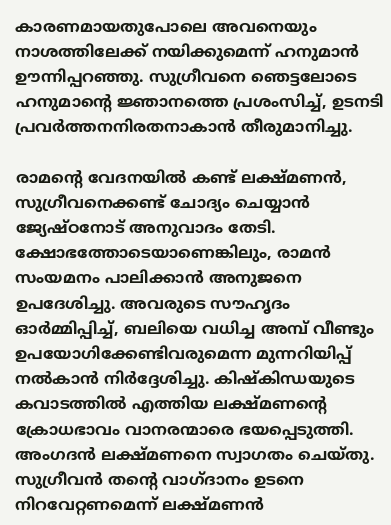കാരണമായതുപോലെ അവനെയും നാശത്തിലേക്ക് നയിക്കുമെന്ന് ഹനുമാൻ ഊന്നിപ്പറഞ്ഞു. സുഗ്രീവനെ ഞെട്ടലോടെ ഹനുമാന്റെ ജ്ഞാനത്തെ പ്രശംസിച്ച്, ഉടനടി പ്രവർത്തനനിരതനാകാൻ തീരുമാനിച്ചു.

രാമന്റെ വേദനയിൽ കണ്ട് ലക്ഷ്മണൻ, സുഗ്രീവനെക്കണ്ട് ചോദ്യം ചെയ്യാൻ ജ്യേഷ്ഠനോട് അനുവാദം തേടി. ക്ഷോഭത്തോടെയാണെങ്കിലും, രാമൻ സംയമനം പാലിക്കാൻ അനുജനെ ഉപദേശിച്ചു. അവരുടെ സൗഹൃദം ഓർമ്മിപ്പിച്ച്, ബലിയെ വധിച്ച അമ്പ് വീണ്ടും ഉപയോഗിക്കേണ്ടിവരുമെന്ന മുന്നറിയിപ്പ് നൽകാൻ നിർദ്ദേശിച്ചു. കിഷ്കിന്ധയുടെ കവാടത്തിൽ എത്തിയ ലക്ഷ്മണന്റെ ക്രോധഭാവം വാനരന്മാരെ ഭയപ്പെടുത്തി. അംഗദൻ ലക്ഷ്മണനെ സ്വാഗതം ചെയ്തു. സുഗ്രീവൻ തന്റെ വാഗ്ദാനം ഉടനെ നിറവേറ്റണമെന്ന് ലക്ഷ്മണൻ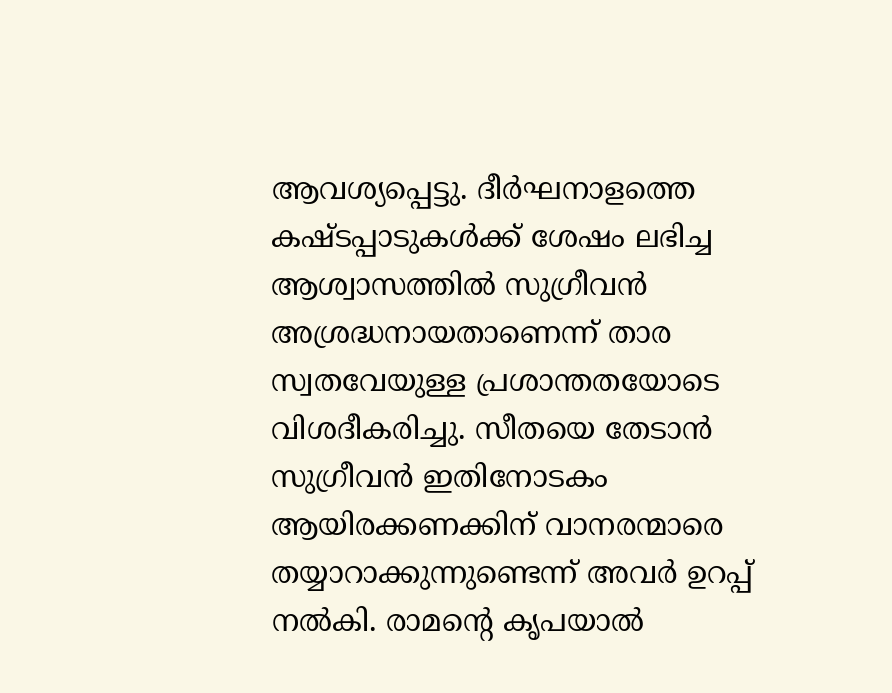ആവശ്യപ്പെട്ടു. ദീർഘനാളത്തെ കഷ്ടപ്പാടുകൾക്ക് ശേഷം ലഭിച്ച ആശ്വാസത്തിൽ സുഗ്രീവൻ അശ്രദ്ധനായതാണെന്ന് താര സ്വതവേയുള്ള പ്രശാന്തതയോടെ വിശദീകരിച്ചു. സീതയെ തേടാൻ സുഗ്രീവൻ ഇതിനോടകം ആയിരക്കണക്കിന് വാനരന്മാരെ തയ്യാറാക്കുന്നുണ്ടെന്ന് അവർ ഉറപ്പ് നൽകി. രാമന്റെ കൃപയാൽ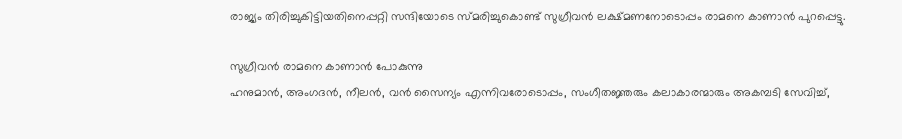രാജ്യം തിരിച്ചുകിട്ടിയതിനെപ്പറ്റി സന്ദിയോടെ സ്മരിച്ചുകൊണ്ട് സുഗ്രീവൻ ലക്ഷ്മണനോടൊപ്പം രാമനെ കാണാൻ പുറപ്പെട്ടു.

സുഗ്രീവൻ രാമനെ കാണാൻ പോകുന്നു
ഹനുമാൻ, അംഗദൻ, നീലൻ, വൻ സൈന്യം എന്നിവരോടൊപ്പം, സംഗീതജ്ഞരും കലാകാരന്മാരും അകമ്പടി സേവിച്ച്,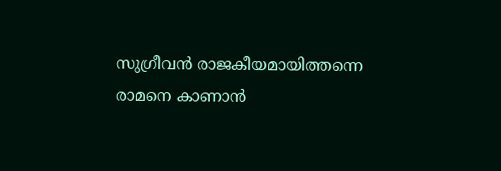സുഗ്രീവൻ രാജകീയമായിത്തന്നെ രാമനെ കാണാൻ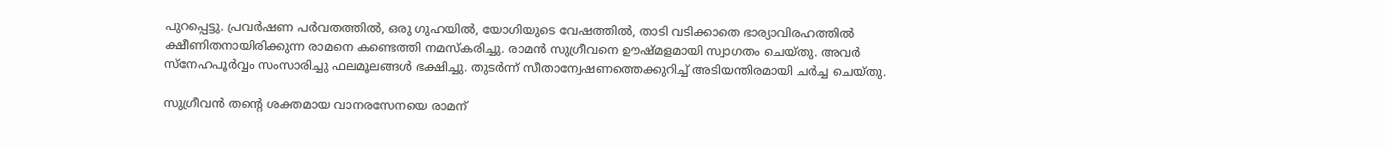പുറപ്പെട്ടു. പ്രവർഷണ പർവതത്തിൽ, ഒരു ഗുഹയിൽ, യോഗിയുടെ വേഷത്തിൽ, താടി വടിക്കാതെ ഭാര്യാവിരഹത്തിൽ ക്ഷീണിതനായിരിക്കുന്ന രാമനെ കണ്ടെത്തി നമസ്കരിച്ചു. രാമൻ സുഗ്രീവനെ ഊഷ്മളമായി സ്വാഗതം ചെയ്തു. അവർ സ്നേഹപൂർവ്വം സംസാരിച്ചു ഫലമൂലങ്ങൾ ഭക്ഷിച്ചു. തുടർന്ന് സീതാന്വേഷണത്തെക്കുറിച്ച് അടിയന്തിരമായി ചർച്ച ചെയ്തു.

സുഗ്രീവൻ തന്റെ ശക്തമായ വാനരസേനയെ രാമന്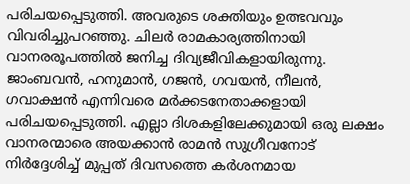പരിചയപ്പെടുത്തി. അവരുടെ ശക്തിയും ഉത്ഭവവും വിവരിച്ചുപറഞ്ഞു. ചിലർ രാമകാര്യത്തിനായി വാനരരൂപത്തിൽ ജനിച്ച ദിവ്യജീവികളായിരുന്നു. ജാംബവൻ, ഹനുമാൻ, ഗജൻ, ഗവയൻ, നീലൻ, ഗവാക്ഷൻ എന്നിവരെ മർക്കടനേതാക്കളായി പരിചയപ്പെടുത്തി. എല്ലാ ദിശകളിലേക്കുമായി ഒരു ലക്ഷം വാനരന്മാരെ അയക്കാൻ രാമൻ സുഗ്രീവനോട് നിർദ്ദേശിച്ച് മുപ്പത് ദിവസത്തെ കർശനമായ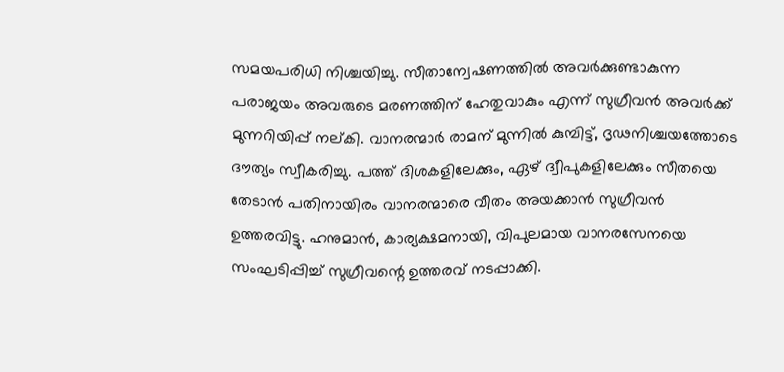സമയപരിധി നിശ്ചയിച്ചു. സീതാന്വേഷണത്തിൽ അവർക്കുണ്ടാകുന്ന പരാജയം അവരുടെ മരണത്തിന് ഹേതുവാകും എന്ന് സുഗ്രീവൻ അവർക്ക് മുന്നറിയിപ്പ് നല്കി. വാനരന്മാർ രാമന് മുന്നിൽ കുമ്പിട്ട്, ദൃഢനിശ്ചയത്തോടെ ദൗത്യം സ്വീകരിച്ചു. പത്ത് ദിശകളിലേക്കും, ഏഴ് ദ്വീപുകളിലേക്കും സീതയെ തേടാൻ പതിനായിരം വാനരന്മാരെ വീതം അയക്കാൻ സുഗ്രീവൻ ഉത്തരവിട്ടു. ഹനുമാൻ, കാര്യക്ഷമനായി, വിപുലമായ വാനരസേനയെ സംഘടിപ്പിച്ച് സുഗ്രീവന്റെ ഉത്തരവ് നടപ്പാക്കി.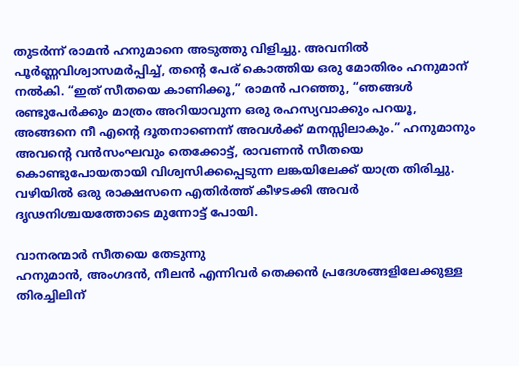തുടർന്ന് രാമൻ ഹനുമാനെ അടുത്തു വിളിച്ചു. അവനിൽ പൂർണ്ണവിശ്വാസമർപ്പിച്ച്, തന്റെ പേര് കൊത്തിയ ഒരു മോതിരം ഹനുമാന് നൽകി. “ഇത് സീതയെ കാണിക്കൂ,” രാമൻ പറഞ്ഞു, “ഞങ്ങൾ രണ്ടുപേർക്കും മാത്രം അറിയാവുന്ന ഒരു രഹസ്യവാക്കും പറയൂ, അങ്ങനെ നീ എന്റെ ദൂതനാണെന്ന് അവൾക്ക് മനസ്സിലാകും.” ഹനുമാനും അവന്റെ വൻസംഘവും തെക്കോട്ട്, രാവണൻ സീതയെ കൊണ്ടുപോയതായി വിശ്വസിക്കപ്പെടുന്ന ലങ്കയിലേക്ക് യാത്ര തിരിച്ചു. വഴിയിൽ ഒരു രാക്ഷസനെ എതിർത്ത് കീഴടക്കി അവർ ദൃഢനിശ്ചയത്തോടെ മുന്നോട്ട് പോയി.

വാനരന്മാർ സീതയെ തേടുന്നു
ഹനുമാൻ, അംഗദൻ, നീലൻ എന്നിവർ തെക്കൻ പ്രദേശങ്ങളിലേക്കുള്ള തിരച്ചിലിന്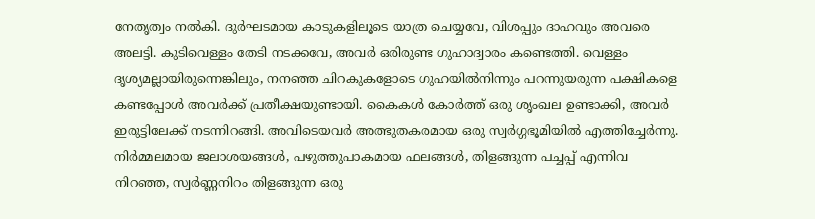നേതൃത്വം നൽകി. ദുർഘടമായ കാടുകളിലൂടെ യാത്ര ചെയ്യവേ, വിശപ്പും ദാഹവും അവരെ അലട്ടി. കുടിവെള്ളം തേടി നടക്കവേ, അവർ ഒരിരുണ്ട ഗുഹാദ്വാരം കണ്ടെത്തി. വെള്ളം ദൃശ്യമല്ലായിരുന്നെങ്കിലും, നനഞ്ഞ ചിറകുകളോടെ ഗുഹയിൽനിന്നും പറന്നുയരുന്ന പക്ഷികളെ കണ്ടപ്പോൾ അവർക്ക് പ്രതീക്ഷയുണ്ടായി. കൈകൾ കോർത്ത് ഒരു ശൃംഖല ഉണ്ടാക്കി, അവർ ഇരുട്ടിലേക്ക് നടന്നിറങ്ങി. അവിടെയവർ അത്ഭുതകരമായ ഒരു സ്വർഗ്ഗഭൂമിയിൽ എത്തിച്ചേർന്നു. നിർമ്മലമായ ജലാശയങ്ങൾ, പഴുത്തുപാകമായ ഫലങ്ങൾ, തിളങ്ങുന്ന പച്ചപ്പ് എന്നിവ നിറഞ്ഞ, സ്വർണ്ണനിറം തിളങ്ങുന്ന ഒരു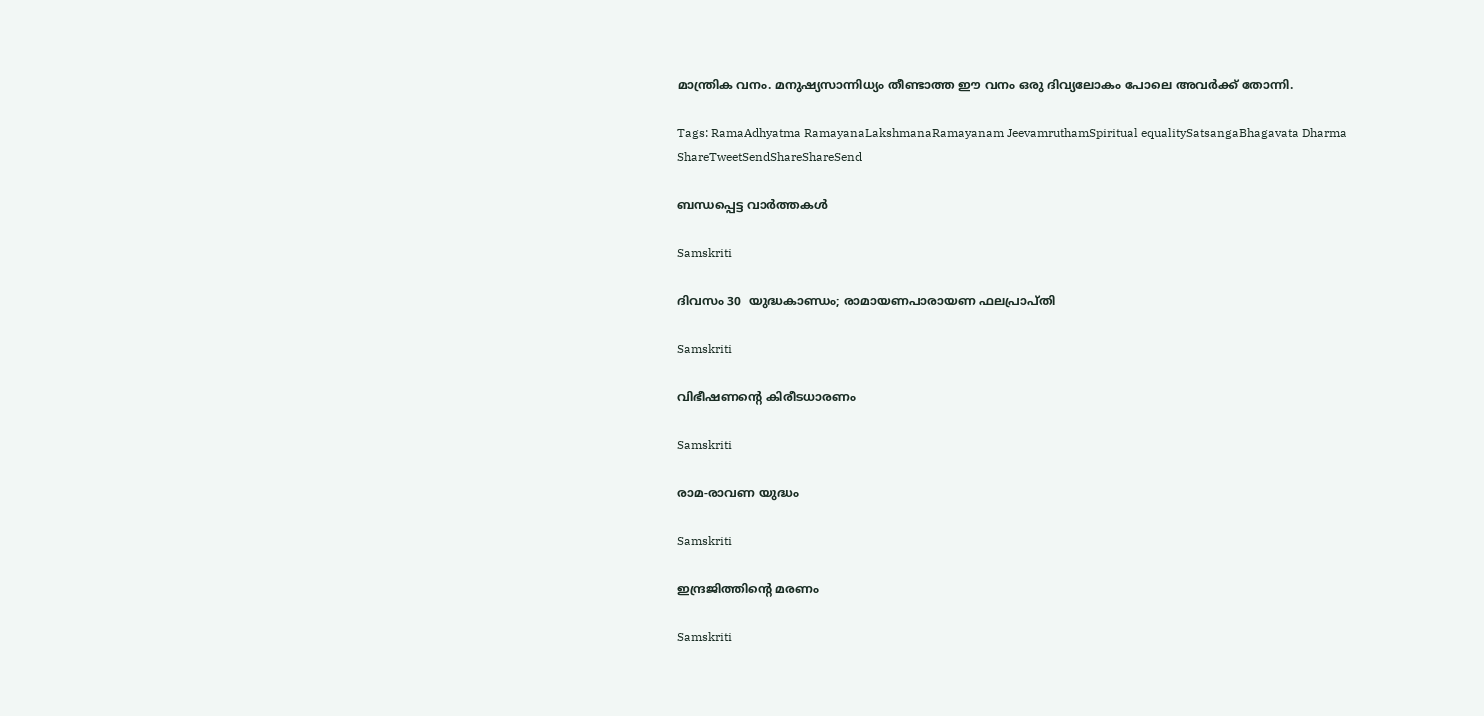മാന്ത്രിക വനം. മനുഷ്യസാന്നിധ്യം തീണ്ടാത്ത ഈ വനം ഒരു ദിവ്യലോകം പോലെ അവർക്ക് തോന്നി.

Tags: RamaAdhyatma RamayanaLakshmanaRamayanam JeevamruthamSpiritual equalitySatsangaBhagavata Dharma
ShareTweetSendShareShareSend

ബന്ധപ്പെട്ട വാര്‍ത്തകള്‍

Samskriti

ദിവസം 30  യുദ്ധകാണ്ഡം; രാമായണപാരായണ ഫലപ്രാപ്തി

Samskriti

വിഭീഷണന്റെ കിരീടധാരണം

Samskriti

രാമ-രാവണ യുദ്ധം

Samskriti

ഇന്ദ്രജിത്തിന്റെ മരണം

Samskriti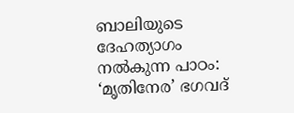ബാലിയുടെ ദേഹത്യാഗം നല്‍കുന്ന പാഠം: ‘മൃതിനേര’ ഭഗവദ്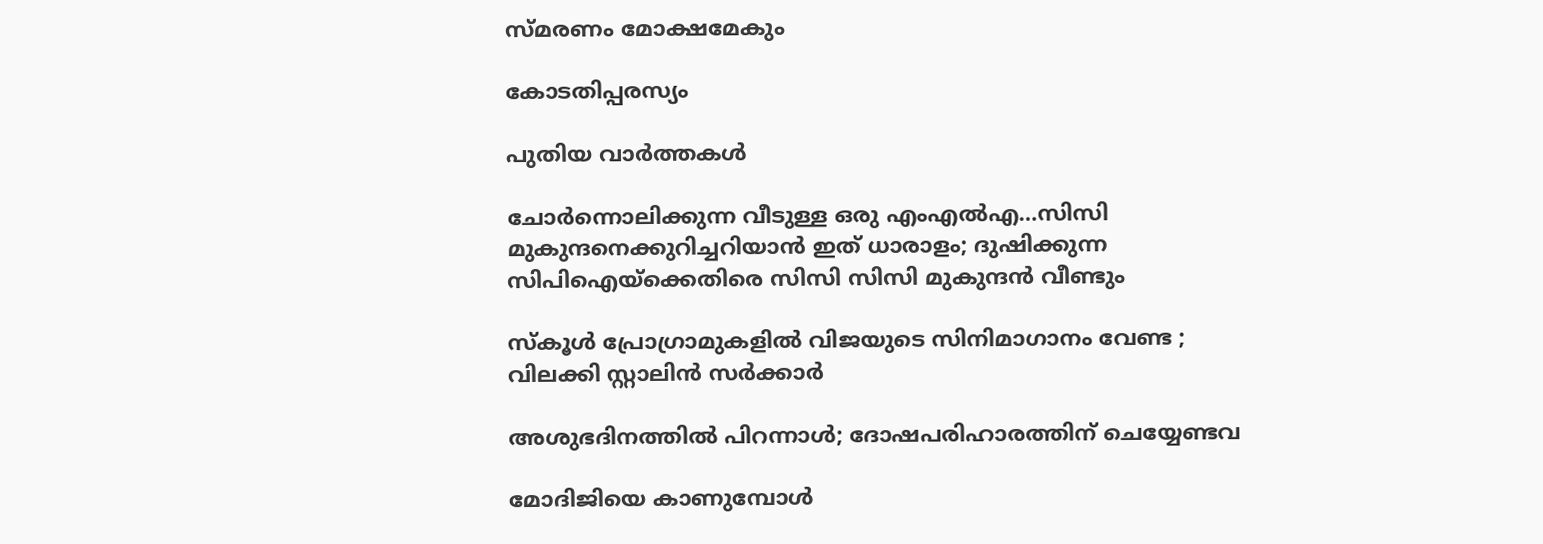സ്മരണം മോക്ഷമേകും

കോടതിപ്പരസ്യം

പുതിയ വാര്‍ത്തകള്‍

ചോര്‍ന്നൊലിക്കുന്ന വീടുള്ള ഒരു എംഎല്‍എ…സിസി മുകുന്ദനെക്കുറിച്ചറിയാന്‍ ഇത് ധാരാളം; ദുഷിക്കുന്ന സിപിഐയ്‌ക്കെതിരെ സിസി സിസി മുകുന്ദന്‍ വീണ്ടും

സ്കൂൾ പ്രോഗ്രാമുകളിൽ വിജയുടെ സിനിമാഗാനം വേണ്ട ; വിലക്കി സ്റ്റാലിൻ സർക്കാർ

അശുഭദിനത്തിൽ പിറന്നാൾ; ദോഷപരിഹാരത്തിന് ചെയ്യേണ്ടവ

മോദിജിയെ കാണുമ്പോള്‍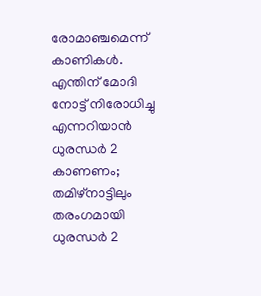രോമാഞ്ചമെന്ന് കാണികള്‍. എന്തിന് മോദി നോട്ട് നിരോധിച്ചു എന്നറിയാന്‍ ധുരന്ധര്‍ 2 കാണണം; തമിഴ്നാട്ടിലും തരംഗമായി ധുരന്ധര്‍ 2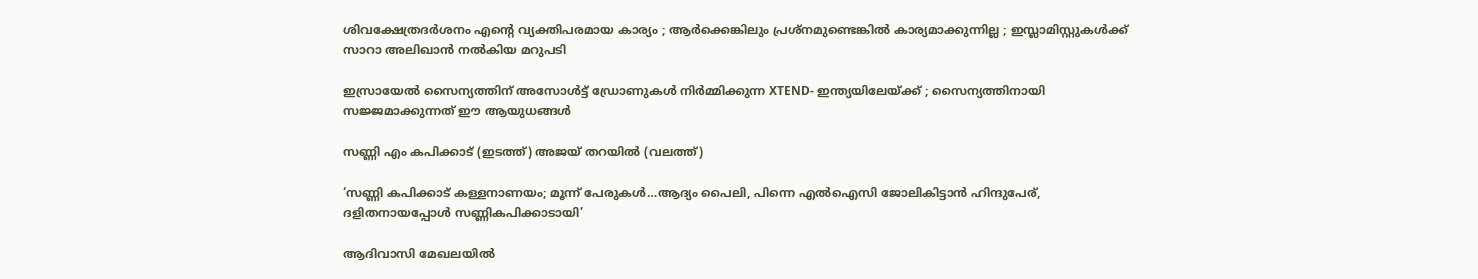ശിവക്ഷേത്രദർശനം എന്റെ വ്യക്തിപരമായ കാര്യം ; ആർക്കെങ്കിലും പ്രശ്‌നമുണ്ടെങ്കിൽ കാര്യമാക്കുന്നില്ല ; ഇസ്ലാമിസ്റ്റുകൾക്ക് സാറാ അലിഖാൻ നൽകിയ മറുപടി

ഇസ്രായേൽ സൈന്യത്തിന് അസോൾട്ട് ഡ്രോണുകൾ നിർമ്മിക്കുന്ന XTEND- ഇന്ത്യയിലേയ്‌ക്ക് ; സൈന്യത്തിനായി സജ്ജമാക്കുന്നത് ഈ ആയുധങ്ങൾ

സണ്ണി എം കപിക്കാട് (ഇടത്ത്) അജയ് തറയില്‍ (വലത്ത്)

‘സണ്ണി കപിക്കാട് കള്ളനാണയം; മൂന്ന് പേരുകള്‍…ആദ്യം പൈലി, പിന്നെ എല്‍ഐസി ജോലികിട്ടാന്‍ ഹിന്ദുപേര്, ദളിതനായപ്പോള്‍ സണ്ണികപിക്കാടായി’

ആദിവാസി മേഖലയിൽ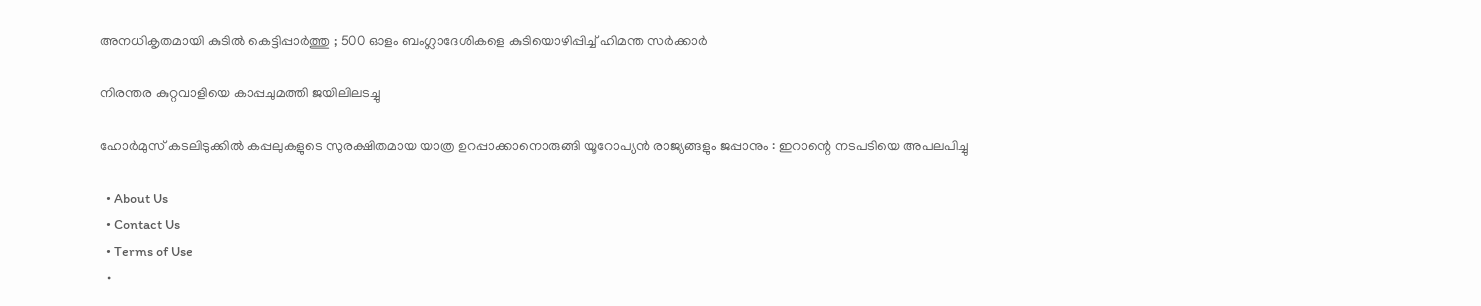അനധികൃതമായി കുടിൽ കെട്ടിപ്പാർത്തു ; 500 ഓളം ബംഗ്ലാദേശികളെ കുടിയൊഴിപ്പിച്ച് ഹിമന്ത സർക്കാർ

നിരന്തര കുറ്റവാളിയെ കാപ്പചുമത്തി ജയിലിലടച്ചു

ഹോർമുസ് കടലിടുക്കിൽ കപ്പലുകളുടെ സുരക്ഷിതമായ യാത്ര ഉറപ്പാക്കാനൊരുങ്ങി യൂറോപ്യൻ രാജ്യങ്ങളും ജപ്പാനും : ഇറാന്റെ നടപടിയെ അപലപിച്ചു

  • About Us
  • Contact Us
  • Terms of Use
  •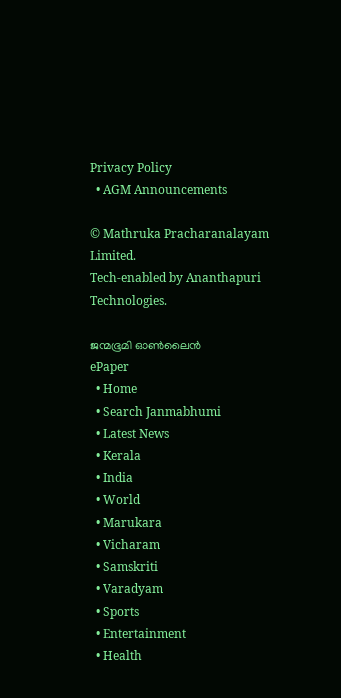Privacy Policy
  • AGM Announcements

© Mathruka Pracharanalayam Limited.
Tech-enabled by Ananthapuri Technologies.

ജന്മഭൂമി ഓണ്‍ലൈന്‍
ePaper
  • Home
  • Search Janmabhumi
  • Latest News
  • Kerala
  • India
  • World
  • Marukara
  • Vicharam
  • Samskriti
  • Varadyam
  • Sports
  • Entertainment
  • Health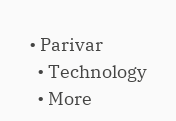• Parivar
  • Technology
  • More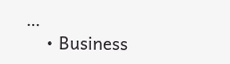…
    • Business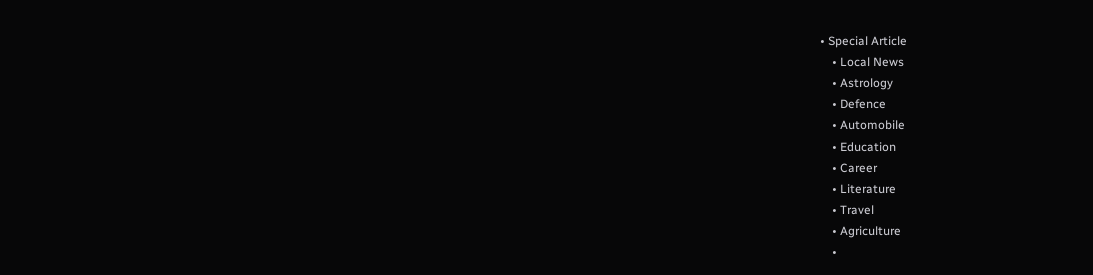• Special Article
    • Local News
    • Astrology
    • Defence
    • Automobile
    • Education
    • Career
    • Literature
    • Travel
    • Agriculture
    •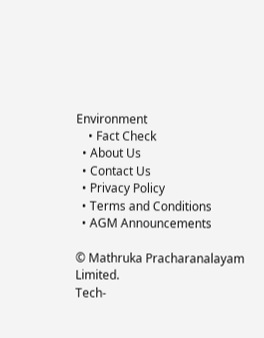Environment
    • Fact Check
  • About Us
  • Contact Us
  • Privacy Policy
  • Terms and Conditions
  • AGM Announcements

© Mathruka Pracharanalayam Limited.
Tech-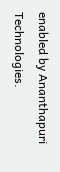enabled by Ananthapuri Technologies.